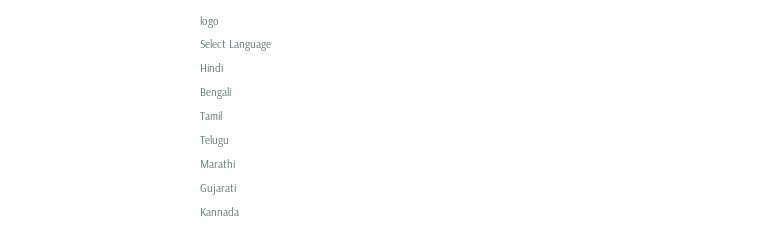logo
Select Language
Hindi
Bengali
Tamil
Telugu
Marathi
Gujarati
Kannada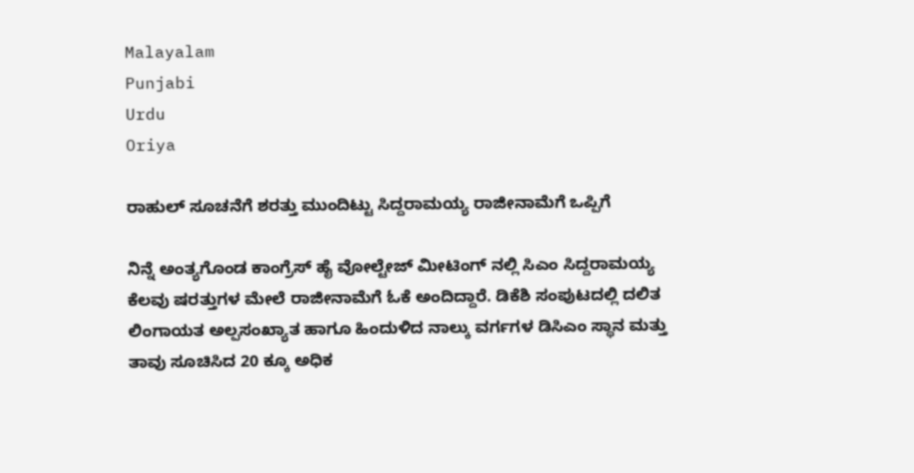Malayalam
Punjabi
Urdu
Oriya

ರಾಹುಲ್ ಸೂಚನೆಗೆ ಶರತ್ತು ಮುಂದಿಟ್ಟು ಸಿದ್ದರಾಮಯ್ಯ ರಾಜೀನಾಮೆಗೆ ಒಪ್ಪಿಗೆ

ನಿನ್ನೆ ಅಂತ್ಯಗೊಂಡ ಕಾಂಗ್ರೆಸ್ ಹೈ ವೋಲ್ಟೇಜ್ ಮೀಟಿಂಗ್ ನಲ್ಲಿ ಸಿಎಂ ಸಿದ್ದರಾಮಯ್ಯ ಕೆಲವು ಷರತ್ತುಗಳ ಮೇಲೆ ರಾಜೀನಾಮೆಗೆ ಓಕೆ ಅಂದಿದ್ದಾರೆ. ಡಿಕೆಶಿ ಸಂಪುಟದಲ್ಲಿ ದಲಿತ ಲಿಂಗಾಯತ ಅಲ್ಪಸಂಖ್ಯಾತ ಹಾಗೂ ಹಿಂದುಳಿದ ನಾಲ್ಕು ವರ್ಗಗಳ ಡಿಸಿಎಂ ಸ್ಥಾನ ಮತ್ತು ತಾವು ಸೂಚಿಸಿದ 20 ಕ್ಕೂ ಅಧಿಕ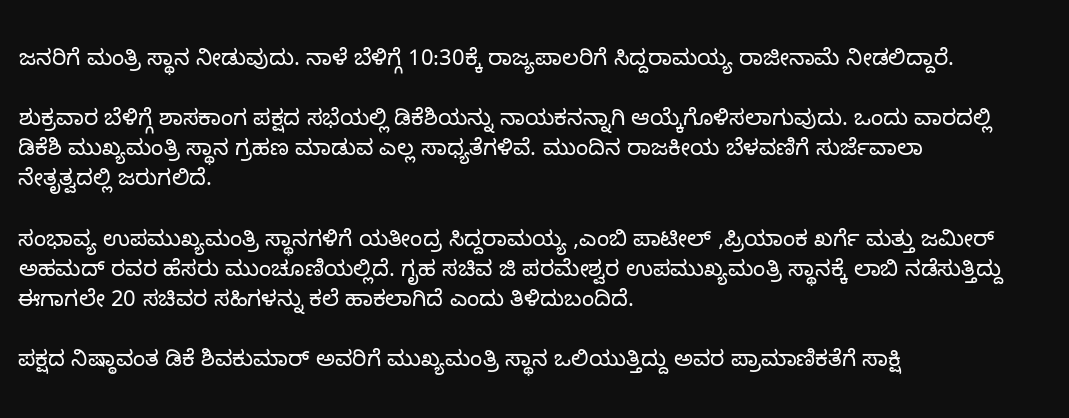ಜನರಿಗೆ ಮಂತ್ರಿ ಸ್ಥಾನ ನೀಡುವುದು. ನಾಳೆ ಬೆಳಿಗ್ಗೆ 10:30ಕ್ಕೆ ರಾಜ್ಯಪಾಲರಿಗೆ ಸಿದ್ದರಾಮಯ್ಯ ರಾಜೀನಾಮೆ ನೀಡಲಿದ್ದಾರೆ.

ಶುಕ್ರವಾರ ಬೆಳಿಗ್ಗೆ ಶಾಸಕಾಂಗ ಪಕ್ಷದ ಸಭೆಯಲ್ಲಿ ಡಿಕೆಶಿಯನ್ನು ನಾಯಕನನ್ನಾಗಿ ಆಯ್ಕೆಗೊಳಿಸಲಾಗುವುದು. ಒಂದು ವಾರದಲ್ಲಿ ಡಿಕೆಶಿ ಮುಖ್ಯಮಂತ್ರಿ ಸ್ಥಾನ ಗ್ರಹಣ ಮಾಡುವ ಎಲ್ಲ ಸಾಧ್ಯತೆಗಳಿವೆ. ಮುಂದಿನ ರಾಜಕೀಯ ಬೆಳವಣಿಗೆ ಸುರ್ಜೆವಾಲಾ ನೇತೃತ್ವದಲ್ಲಿ ಜರುಗಲಿದೆ.

ಸಂಭಾವ್ಯ ಉಪಮುಖ್ಯಮಂತ್ರಿ ಸ್ಥಾನಗಳಿಗೆ ಯತೀಂದ್ರ ಸಿದ್ದರಾಮಯ್ಯ ,ಎಂಬಿ ಪಾಟೀಲ್ ,ಪ್ರಿಯಾಂಕ ಖರ್ಗೆ ಮತ್ತು ಜಮೀರ್ ಅಹಮದ್ ರವರ ಹೆಸರು ಮುಂಚೂಣಿಯಲ್ಲಿದೆ. ಗೃಹ ಸಚಿವ ಜಿ ಪರಮೇಶ್ವರ ಉಪಮುಖ್ಯಮಂತ್ರಿ ಸ್ಥಾನಕ್ಕೆ ಲಾಬಿ ನಡೆಸುತ್ತಿದ್ದು ಈಗಾಗಲೇ 20 ಸಚಿವರ ಸಹಿಗಳನ್ನು ಕಲೆ ಹಾಕಲಾಗಿದೆ ಎಂದು ತಿಳಿದುಬಂದಿದೆ.

ಪಕ್ಷದ ನಿಷ್ಠಾವಂತ ಡಿಕೆ ಶಿವಕುಮಾರ್ ಅವರಿಗೆ ಮುಖ್ಯಮಂತ್ರಿ ಸ್ಥಾನ ಒಲಿಯುತ್ತಿದ್ದು ಅವರ ಪ್ರಾಮಾಣಿಕತೆಗೆ ಸಾಕ್ಷಿ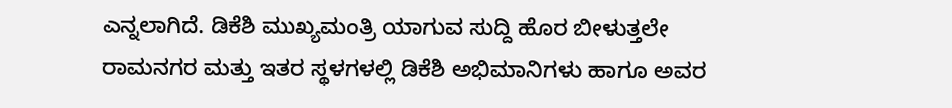ಎನ್ನಲಾಗಿದೆ. ಡಿಕೆಶಿ ಮುಖ್ಯಮಂತ್ರಿ ಯಾಗುವ ಸುದ್ದಿ ಹೊರ ಬೀಳುತ್ತಲೇ ರಾಮನಗರ ಮತ್ತು ಇತರ ಸ್ಥಳಗಳಲ್ಲಿ ಡಿಕೆಶಿ ಅಭಿಮಾನಿಗಳು ಹಾಗೂ ಅವರ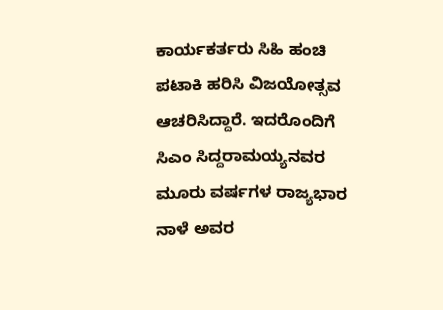ಕಾರ್ಯಕರ್ತರು ಸಿಹಿ ಹಂಚಿ ಪಟಾಕಿ ಹರಿಸಿ ವಿಜಯೋತ್ಸವ ಆಚರಿಸಿದ್ದಾರೆ. ಇದರೊಂದಿಗೆ ಸಿಎಂ ಸಿದ್ದರಾಮಯ್ಯನವರ ಮೂರು ವರ್ಷಗಳ ರಾಜ್ಯಭಾರ ನಾಳೆ ಅವರ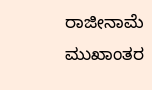ರಾಜೀನಾಮೆ ಮುಖಾಂತರ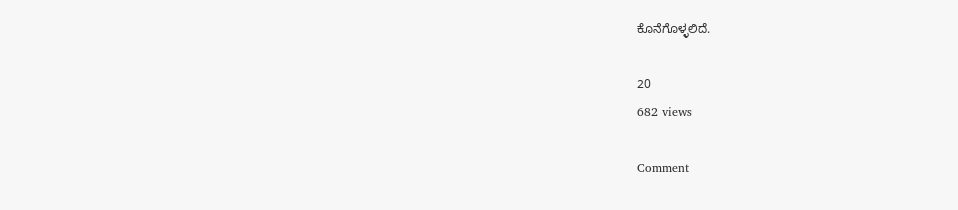ಕೊನೆಗೊಳ್ಳಲಿದೆ.

20
682 views

Comment